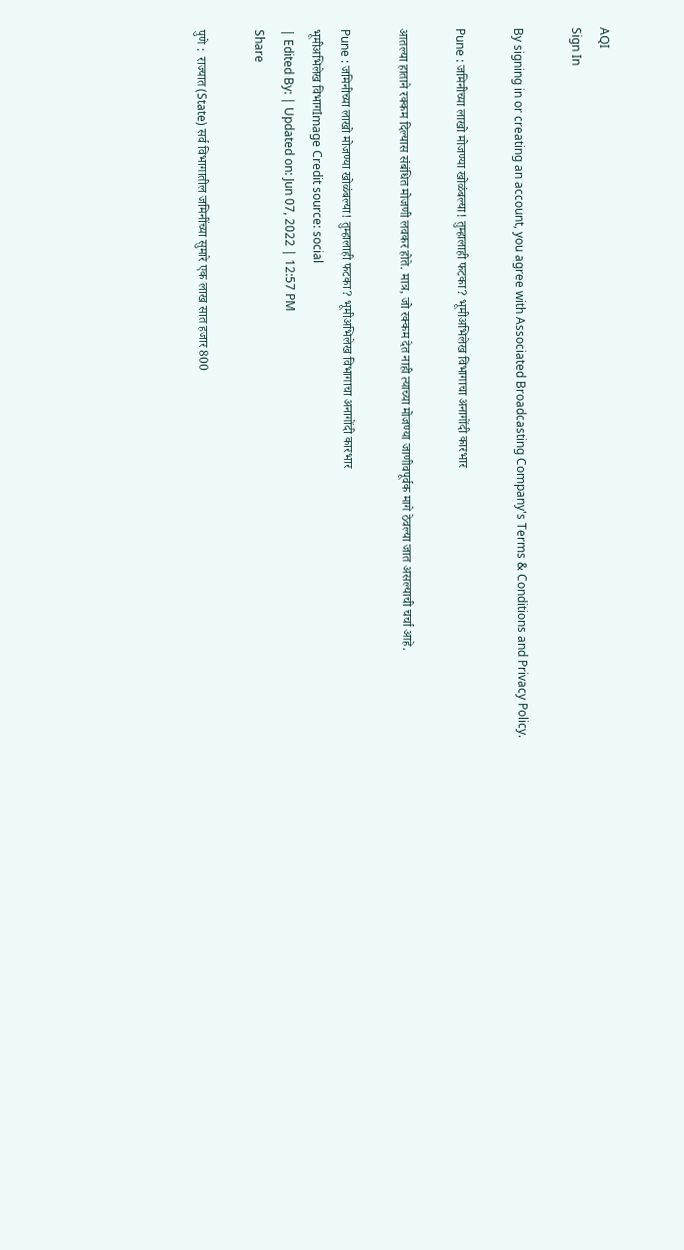AQI
Sign In

By signing in or creating an account, you agree with Associated Broadcasting Company's Terms & Conditions and Privacy Policy.

Pune : जमिनीच्या लाखो मोजण्या खोळंबल्या! तुम्हालाही फटका? भूमीअभिलेख विभागाचा अनागोंदी कारभार

आतल्या हाताने रक्कम दिल्यास संबंधित मोजणी लवकर होते. मात्र, जो रक्कम देत नाही त्याच्या मोजण्या जाणीवपूर्वक मागे ठेवल्या जात असल्याची चर्चा आहे.

Pune : जमिनीच्या लाखो मोजण्या खोळंबल्या! तुम्हालाही फटका? भूमीअभिलेख विभागाचा अनागोंदी कारभार
भूमीअभिलेख विभागImage Credit source: social
| Edited By: | Updated on: Jun 07, 2022 | 12:57 PM
Share

पुणे :  राज्यात (State) सर्व विभागातील जमिनींच्या सुमारे एक लाख सात हजार 800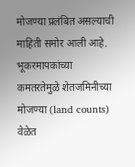मोजण्या प्रलंबित असल्याची माहिती समोर आली आहे. भूकरमापकांच्या कमतरतेमुळे शेतजमिनीच्या मोजण्या (land counts) वेळेत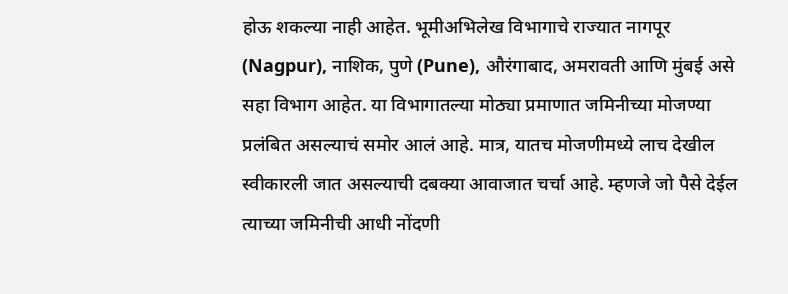होऊ शकल्या नाही आहेत. भूमीअभिलेख विभागाचे राज्यात नागपूर (Nagpur), नाशिक, पुणे (Pune), औरंगाबाद, अमरावती आणि मुंबई असे सहा विभाग आहेत. या विभागातल्या मोठ्या प्रमाणात जमिनीच्या मोजण्या प्रलंबित असल्याचं समोर आलं आहे. मात्र, यातच मोजणीमध्ये लाच देखील स्वीकारली जात असल्याची दबक्या आवाजात चर्चा आहे. म्हणजे जो पैसे देईल त्याच्या जमिनीची आधी नोंदणी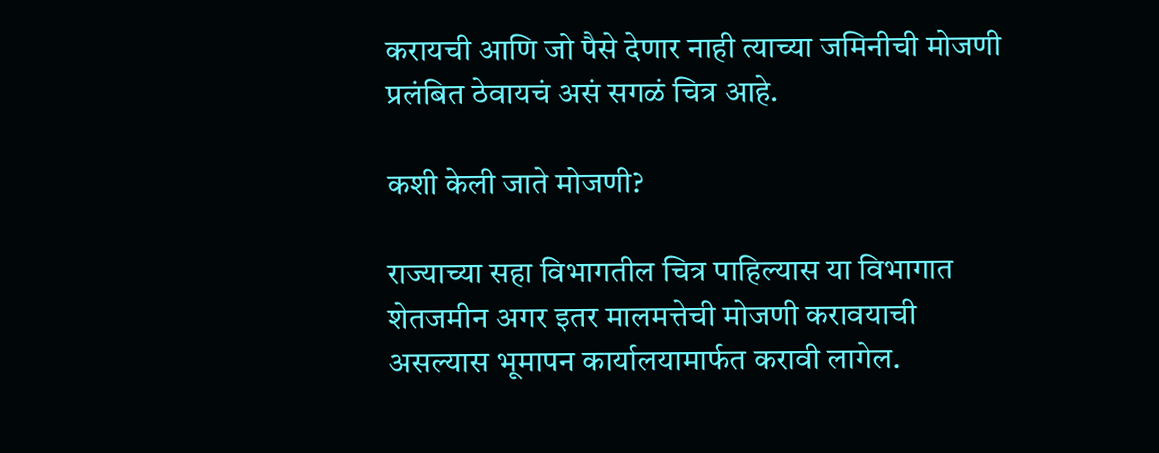करायची आणि जो पैसे देणार नाही त्याच्या जमिनीची मोजणी प्रलंबित ठेवायचं असं सगळं चित्र आहे.

कशी केली जाते मोजणी?

राज्याच्या सहा विभागतील चित्र पाहिल्यास या विभागात शेतजमीन अगर इतर मालमत्तेची मोजणी करावयाची असल्यास भूमापन कार्यालयामार्फत करावी लागेल.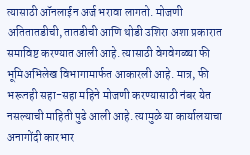त्यासाठी ऑनलाईन अर्ज भरावा लागतो. मोजणी अतितातडीची, तातडीची आणि थोडी उशिरा अशा प्रकारात समाविष्ट करण्यात आली आहे. त्यासाठी वेगवेगळ्या फी भूमिअभिलेख विभागामार्फत आकारली आहे. मात्र, फी भरूनही सहा-सहा महिने मोजणी करण्यासाठी नंबर येत नसल्याची माहिती पुढे आली आहे. त्यामुळे या कार्यालयाचा अनागोंदी कारभार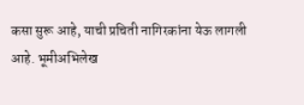कसा सुरू आहे, याची प्रचिती नागिरकांना येऊ लागली आहे. भूमीअभिलेख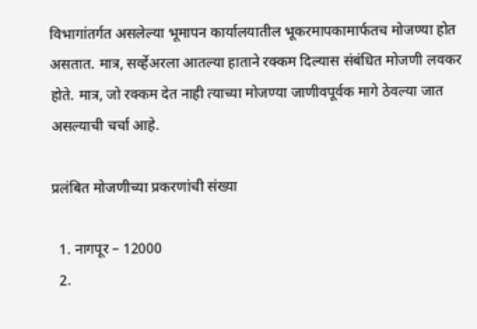विभागांतर्गत असलेल्या भूमापन कार्यालयातील भूकरमापकामार्फतच मोजण्या होत असतात. मात्र, सर्व्हेअरला आतल्या हाताने रक्कम दिल्यास संबंधित मोजणी लवकर होते. मात्र, जो रक्कम देत नाही त्याच्या मोजण्या जाणीवपूर्वक मागे ठेवल्या जात असल्याची चर्चा आहे.

प्रलंबित मोजणीच्या प्रकरणांची संख्या

  1. नागपूर – 12000
  2.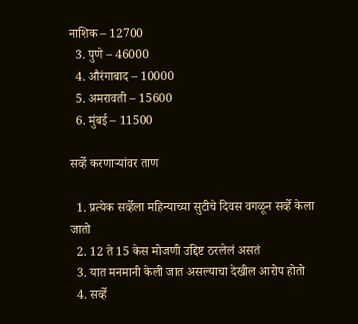नाशिक – 12700
  3. पुणे – 46000
  4. औरंगाबाद – 10000
  5. अमरावती – 15600
  6. मुंबई – 11500

सर्व्हे करणाऱ्यांवर ताण

  1. प्रत्येक सर्व्हेला महिन्याच्या सुटीचे दिवस वगळून सर्व्हे केला जातो
  2. 12 ते 15 केस मोजणी उद्दिष्ट ठरलेलं असतं
  3. यात मनमानी केली जात असल्याचा देखील आरोप होतो
  4. सर्व्हे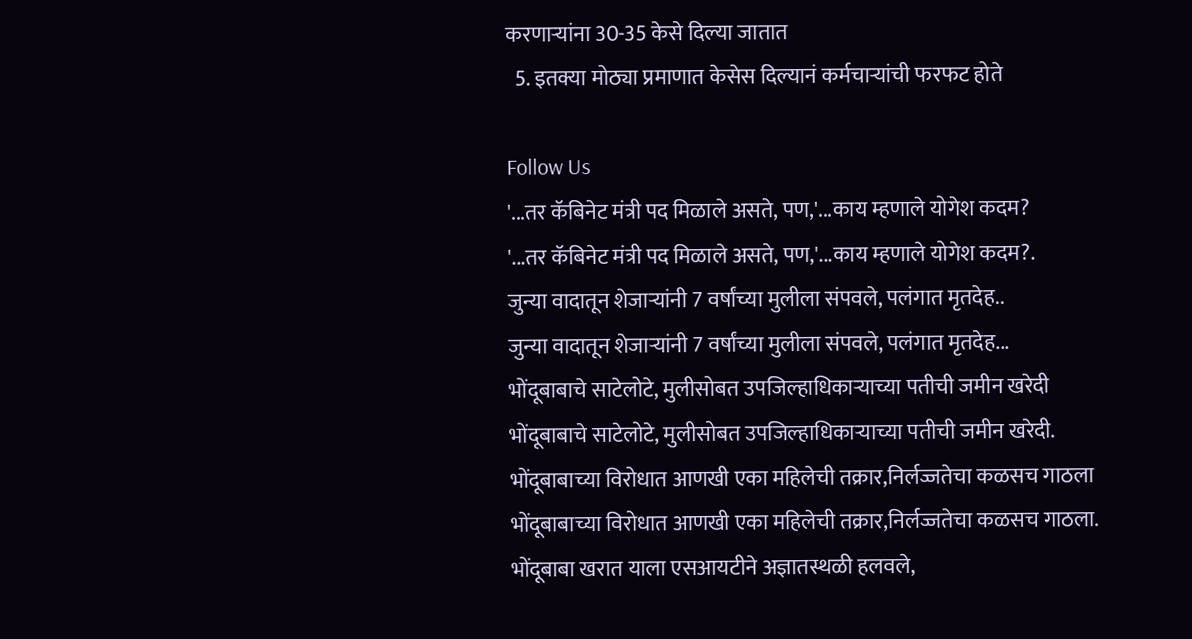करणाऱ्यांना 30-35 केसे दिल्या जातात
  5. इतक्या मोठ्या प्रमाणात केसेस दिल्यानं कर्मचाऱ्यांची फरफट होते

Follow Us
'...तर कॅबिनेट मंत्री पद मिळाले असते, पण,'...काय म्हणाले योगेश कदम?
'...तर कॅबिनेट मंत्री पद मिळाले असते, पण,'...काय म्हणाले योगेश कदम?.
जुन्या वादातून शेजाऱ्यांनी 7 वर्षांच्या मुलीला संपवले, पलंगात मृतदेह..
जुन्या वादातून शेजाऱ्यांनी 7 वर्षांच्या मुलीला संपवले, पलंगात मृतदेह...
भोंदूबाबाचे साटेलोटे, मुलीसोबत उपजिल्हाधिकाऱ्याच्या पतीची जमीन खरेदी
भोंदूबाबाचे साटेलोटे, मुलीसोबत उपजिल्हाधिकाऱ्याच्या पतीची जमीन खरेदी.
भोंदूबाबाच्या विरोधात आणखी एका महिलेची तक्रार,निर्लज्जतेचा कळसच गाठला
भोंदूबाबाच्या विरोधात आणखी एका महिलेची तक्रार,निर्लज्जतेचा कळसच गाठला.
भोंदूबाबा खरात याला एसआयटीने अज्ञातस्थळी हलवले,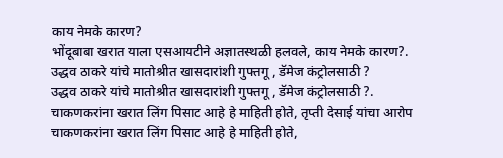काय नेमके कारण?
भोंदूबाबा खरात याला एसआयटीने अज्ञातस्थळी हलवले, काय नेमके कारण?.
उद्धव ठाकरे यांचे मातोश्रीत खासदारांशी गुफ्तगू , डॅमेज कंट्रोलसाठी ?
उद्धव ठाकरे यांचे मातोश्रीत खासदारांशी गुफ्तगू , डॅमेज कंट्रोलसाठी ?.
चाकणकरांना खरात लिंग पिसाट आहे हे माहिती होते, तृप्ती देसाई यांचा आरोप
चाकणकरांना खरात लिंग पिसाट आहे हे माहिती होते,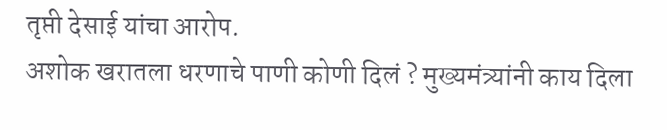तृप्ती देसाई यांचा आरोप.
अशोक खरातला धरणाचे पाणी कोणी दिलं ? मुख्यमंत्र्यांनी काय दिला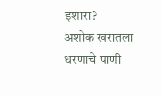इशारा?
अशोक खरातला धरणाचे पाणी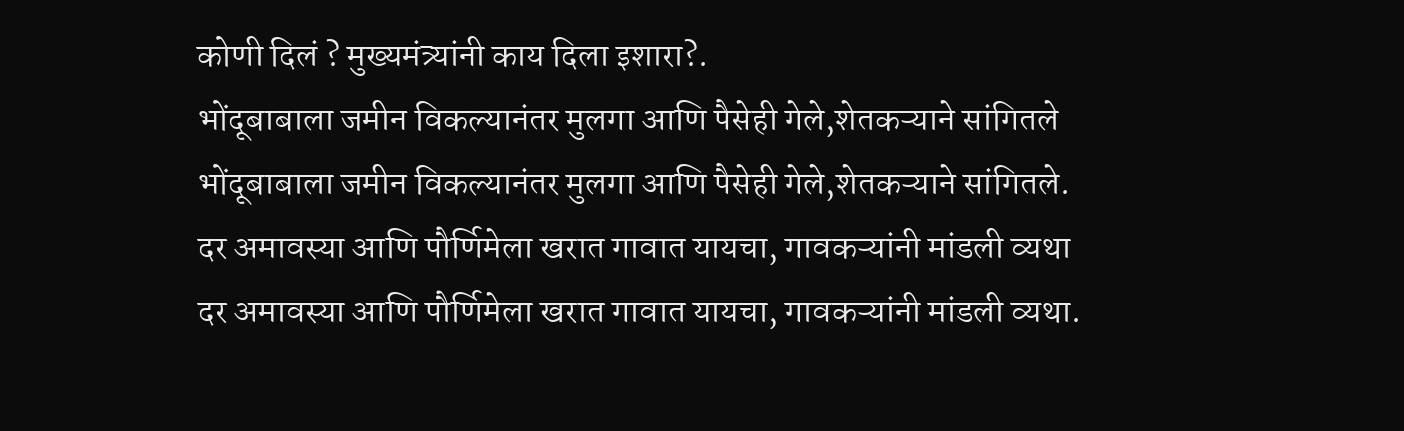कोणी दिलं ? मुख्यमंत्र्यांनी काय दिला इशारा?.
भोंदूबाबाला जमीन विकल्यानंतर मुलगा आणि पैसेही गेले,शेतकऱ्याने सांगितले
भोंदूबाबाला जमीन विकल्यानंतर मुलगा आणि पैसेही गेले,शेतकऱ्याने सांगितले.
दर अमावस्या आणि पौर्णिमेला खरात गावात यायचा, गावकऱ्यांनी मांडली व्यथा
दर अमावस्या आणि पौर्णिमेला खरात गावात यायचा, गावकऱ्यांनी मांडली व्यथा.